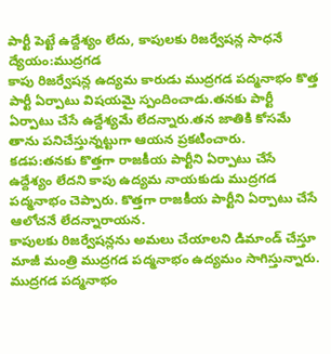పార్టీ పెట్టే ఉద్దేశ్యం లేదు, కాపులకు రిజర్వేషన్ల సాధనే ద్యేయం:ముద్రగడ
కాపు రిజర్వేషన్ల ఉద్యమ కారుడు ముద్రగడ పద్మనాభం కొత్త పార్టీ ఏర్పాటు విషయమై స్పందించాడు.తనకు పార్టీ ఏర్పాటు చేసే ఉద్దేశ్యమే లేదన్నారు.తన జాతికి కోసమే తాను పనిచేస్తున్నట్టుగా ఆయన ప్రకటించారు.
కడప:తనకు కొత్తగా రాజకీయ పార్టీని ఏర్పాటు చేసే ఉద్దేశ్యం లేదని కాపు ఉద్యమ నాయకుడు ముద్రగడ పద్మనాభం చెప్పారు. కొత్తగా రాజకీయ పార్టీని ఏర్పాటు చేసే ఆలోచనే లేదన్నారాయన.
కాపులకు రిజర్వేషన్లను అమలు చేయాలని డిమాండ్ చేస్తూ మాజీ మంత్రి ముద్రగడ పద్మనాభం ఉద్యమం సాగిస్తున్నారు. ముద్రగడ పద్మనాభం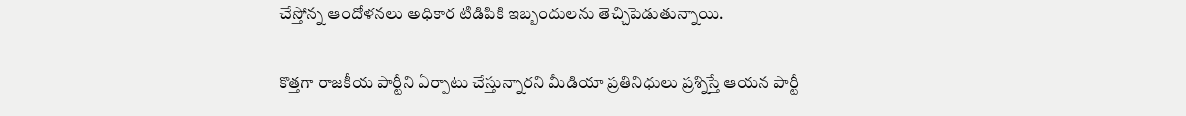చేస్తోన్న ఆందోళనలు అధికార టిడిపికి ఇబ్బందులను తెచ్చిపెడుతున్నాయి.

కొత్తగా రాజకీయ పార్టీని ఏర్పాటు చేస్తున్నారని మీడియా ప్రతినిధులు ప్రశ్నిస్తే ఆయన పార్టీ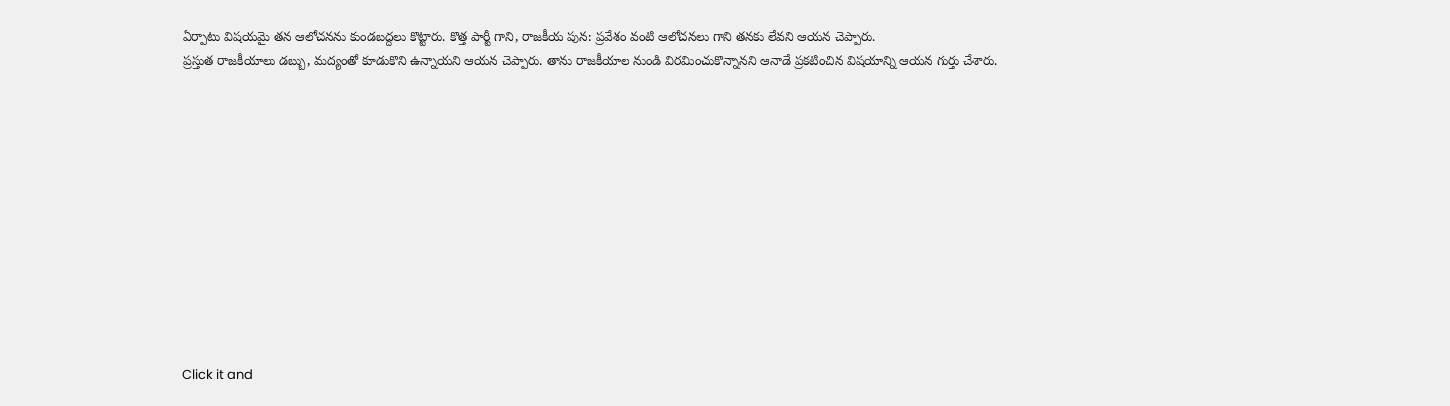ఏర్పాటు విషయమై తన ఆలోచనను కుండబద్దలు కొట్టారు. కొత్త పార్టీ గాని, రాజకీయ పున: ప్రవేశం వంటి ఆలోచనలు గాని తనకు లేవని ఆయన చెప్పారు.
ప్రస్తుత రాజకీయాలు డబ్బు, మద్యంతో కూడుకొని ఉన్నాయని ఆయన చెప్పారు. తాను రాజకీయాల నుండి విరమించుకొన్నానని ఆనాడే ప్రకటించిన విషయాన్ని ఆయన గుర్తు చేశారు.












Click it and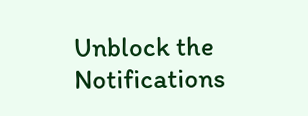Unblock the Notifications